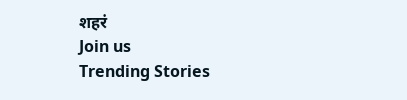शहरं
Join us
Trending Stories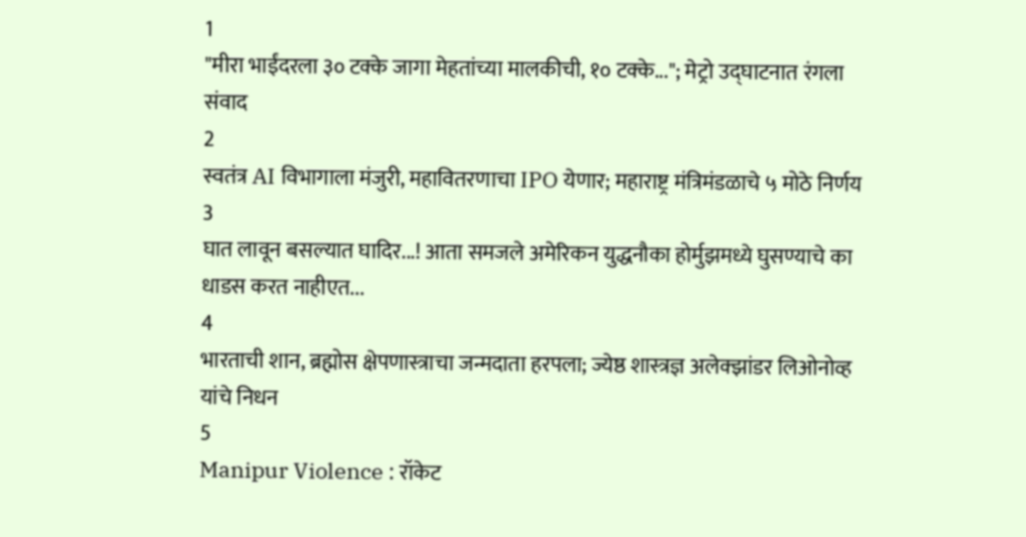1
"मीरा भाईंदरला ३० टक्के जागा मेहतांच्या मालकीची, १० टक्के..."; मेट्रो उद्घाटनात रंगला संवाद
2
स्वतंत्र AI विभागाला मंजुरी, महावितरणाचा IPO येणार; महाराष्ट्र मंत्रिमंडळाचे ५ मोठे निर्णय
3
घात लावून बसल्यात घादिर...! आता समजले अमेरिकन युद्धनौका होर्मुझमध्ये घुसण्याचे का धाडस करत नाहीएत...
4
भारताची शान, ब्रह्मोस क्षेपणास्त्राचा जन्मदाता हरपला; ज्येष्ठ शास्त्रज्ञ अलेक्झांडर लिओनोव्ह यांचे निधन
5
Manipur Violence : रॉकेट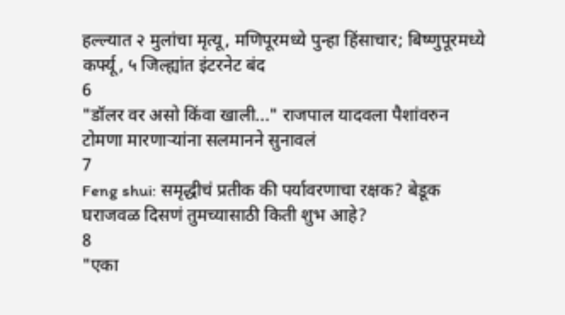हल्ल्यात २ मुलांचा मृत्यू, मणिपूरमध्ये पुन्हा हिंसाचार; बिष्णुपूरमध्ये कर्फ्यू, ५ जिल्ह्यांत इंटरनेट बंद
6
"डॉलर वर असो किंवा खाली..." राजपाल यादवला पैशांवरुन टोमणा मारणाऱ्यांना सलमानने सुनावलं
7
Feng shui: समृद्धीचं प्रतीक की पर्यावरणाचा रक्षक? बेडूक घराजवळ दिसणं तुमच्यासाठी किती शुभ आहे?
8
"एका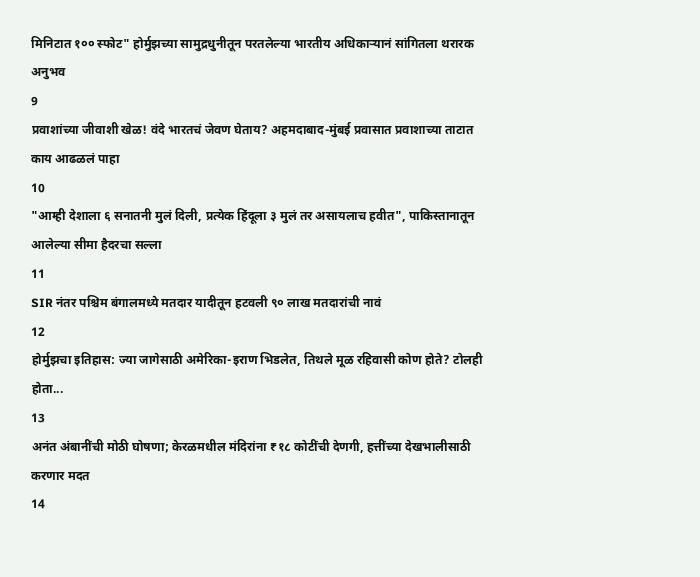मिनिटात १०० स्फोट" होर्मुझच्या सामुद्रधुनीतून परतलेल्या भारतीय अधिकाऱ्यानं सांगितला थरारक अनुभव
9
प्रवाशांच्या जीवाशी खेळ! वंदे भारतचं जेवण घेताय? अहमदाबाद-मुंबई प्रवासात प्रवाशाच्या ताटात काय आढळलं पाहा
10
"आम्ही देशाला ६ सनातनी मुलं दिली, प्रत्येक हिंदूला ३ मुलं तर असायलाच हवीत", पाकिस्तानातून आलेल्या सीमा हैदरचा सल्ला
11
SIR नंतर पश्चिम बंगालमध्ये मतदार यादीतून हटवली ९० लाख मतदारांची नावं
12
होर्मुझचा इतिहास: ज्या जागेसाठी अमेरिका-इराण भिडलेत, तिथले मूळ रहिवासी कोण होते? टोलही होता...
13
अनंत अंबानींची मोठी घोषणा; केरळमधील मंदिरांना ₹१८ कोटींची देणगी, हत्तींच्या देखभालीसाठी करणार मदत
14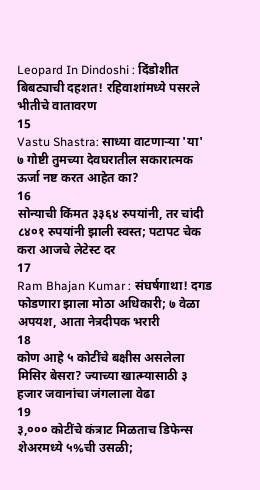Leopard In Dindoshi : दिंडोशीत बिबट्याची दहशत! रहिवाशांमध्ये पसरले भीतीचे वातावरण
15
Vastu Shastra: साध्या वाटणाऱ्या 'या' ७ गोष्टी तुमच्या देवघरातील सकारात्मक ऊर्जा नष्ट करत आहेत का?
16
सोन्याची किंमत ३३६४ रुपयांनी, तर चांदी ८४०१ रुपयांनी झाली स्वस्त; पटापट चेक करा आजचे लेटेस्ट दर
17
Ram Bhajan Kumar : संघर्षगाथा! दगड फोडणारा झाला मोठा अधिकारी; ७ वेळा अपयश, आता नेत्रदीपक भरारी
18
कोण आहे ५ कोटींचे बक्षीस असलेला मिसिर बेसरा? ज्याच्या खात्म्यासाठी ३ हजार जवानांचा जंगलाला वेढा
19
३,००० कोटींचे कंत्राट मिळताच डिफेन्स शेअरमध्ये ५%ची उसळी;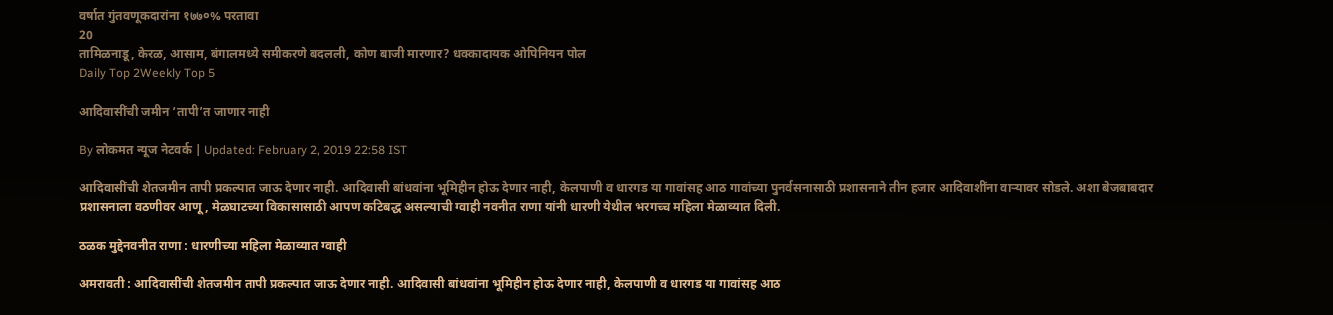वर्षात गुंतवणूकदारांना १७७०% परतावा
20
तामिळनाडू, केरळ, आसाम, बंगालमध्ये समीकरणे बदलली, कोण बाजी मारणार? धक्कादायक ओपिनियन पोल
Daily Top 2Weekly Top 5

आदिवासींची जमीन ‘तापी’त जाणार नाही

By लोकमत न्यूज नेटवर्क | Updated: February 2, 2019 22:58 IST

आदिवासींची शेतजमीन तापी प्रकल्पात जाऊ देणार नाही. आदिवासी बांधवांना भूमिहीन होऊ देणार नाही, केलपाणी व धारगड या गावांसह आठ गावांच्या पुनर्वसनासाठी प्रशासनाने तीन हजार आदिवाशींना वाऱ्यावर सोडले. अशा बेजबाबदार प्रशासनाला वठणीवर आणू, मेळघाटच्या विकासासाठी आपण कटिबद्ध असल्याची ग्वाही नवनीत राणा यांनी धारणी येथील भरगच्च महिला मेळाव्यात दिली.

ठळक मुद्देनवनीत राणा : धारणीच्या महिला मेळाव्यात ग्वाही

अमरावती : आदिवासींची शेतजमीन तापी प्रकल्पात जाऊ देणार नाही. आदिवासी बांधवांना भूमिहीन होऊ देणार नाही, केलपाणी व धारगड या गावांसह आठ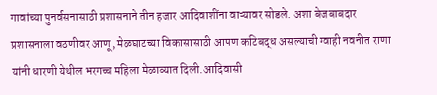गावांच्या पुनर्वसनासाठी प्रशासनाने तीन हजार आदिवाशींना वाऱ्यावर सोडले. अशा बेजबाबदार प्रशासनाला वठणीवर आणू, मेळघाटच्या विकासासाठी आपण कटिबद्ध असल्याची ग्वाही नवनीत राणा यांनी धारणी येथील भरगच्च महिला मेळाव्यात दिली.आदिवासी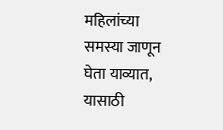महिलांच्या समस्या जाणून घेता याव्यात, यासाठी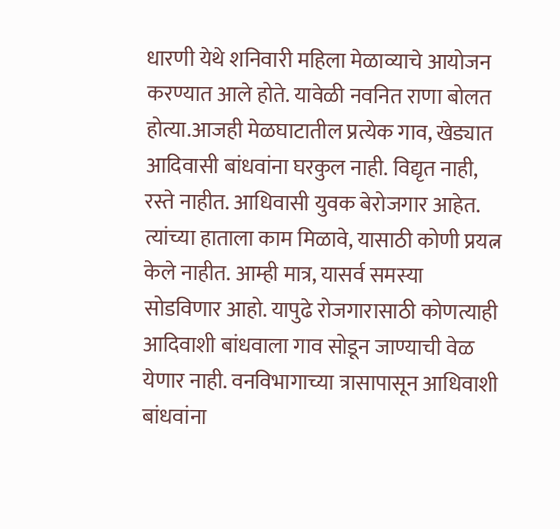धारणी येथे शनिवारी महिला मेळाव्याचे आयोजन करण्यात आले होते. यावेळी नवनित राणा बोलत होत्या.आजही मेळघाटातील प्रत्येक गाव, खेड्यात आदिवासी बांधवांना घरकुल नाही. विद्यृत नाही, रस्ते नाहीत. आधिवासी युवक बेरोजगार आहेत. त्यांच्या हाताला काम मिळावे, यासाठी कोणी प्रयत्न केले नाहीत. आम्ही मात्र, यासर्व समस्या सोडविणार आहो. यापुढे रोजगारासाठी कोणत्याही आदिवाशी बांधवाला गाव सोडून जाण्याची वेळ येणार नाही. वनविभागाच्या त्रासापासून आधिवाशी बांधवांना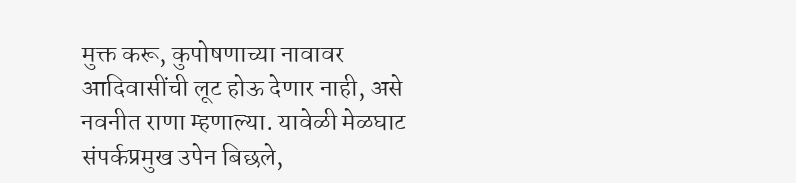मुक्त करू, कुपोषणाच्या नावावर आदिवासींची लूट होऊ देणार नाही, असे नवनीत राणा म्हणाल्या. यावेळी मेळघाट संपर्कप्रमुख उपेन बिछले,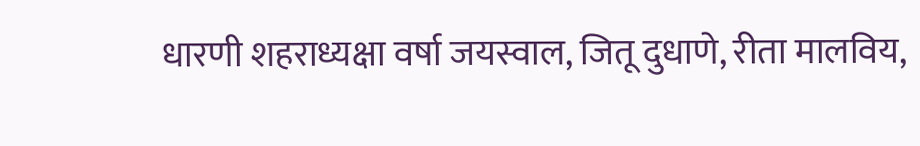धारणी शहराध्यक्षा वर्षा जयस्वाल, जितू दुधाणे, रीता मालविय,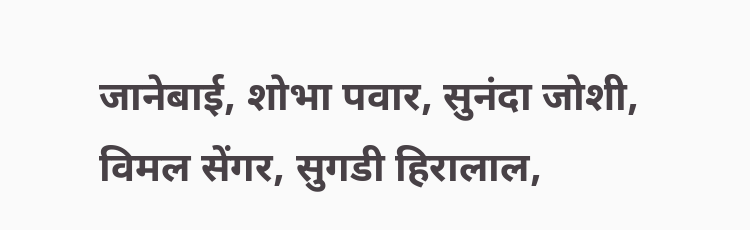जानेबाई, शोभा पवार, सुनंदा जोशी, विमल सेंगर, सुगडी हिरालाल,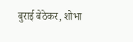बुराई बेठेकर, शोभा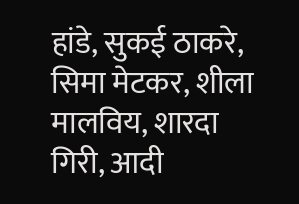हांडे, सुकई ठाकरे, सिमा मेटकर, शीला मालविय, शारदा गिरी, आदी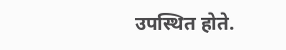उपस्थित होते.